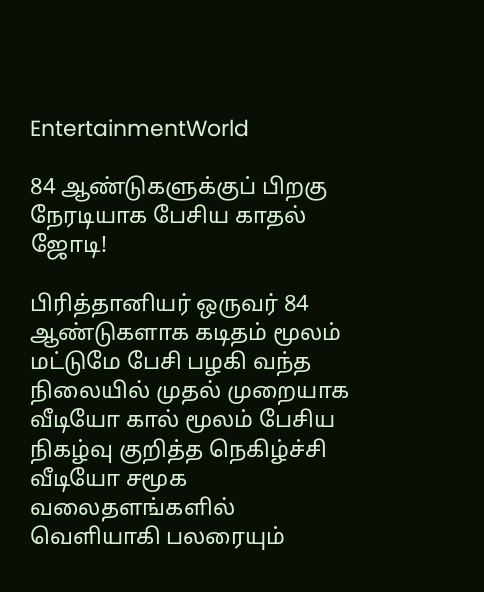EntertainmentWorld

84 ஆண்டுகளுக்குப் பிறகு நேரடியாக பேசிய காதல் ஜோடி!

பிரித்தானியர் ஒருவர் 84 ஆண்டுகளாக கடிதம் மூலம் மட்டுமே பேசி பழகி வந்த நிலையில் முதல் முறையாக வீடியோ கால் மூலம் பேசிய நிகழ்வு குறித்த நெகிழ்ச்சி வீடியோ சமூக வலைதளங்களில் வெளியாகி பலரையும்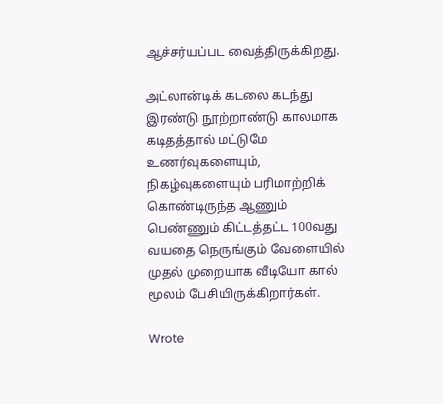ஆச்சர்யப்பட வைத்திருக்கிறது.

அட்லான்டிக் கடலை கடந்து இரண்டு நூற்றாண்டு காலமாக கடிதத்தால் மட்டுமே உணர்வுகளையும், நிகழ்வுகளையும் பரிமாற்றிக் கொண்டிருந்த ஆணும் பெண்ணும் கிட்டத்தட்ட 100வது வயதை நெருங்கும் வேளையில் முதல் முறையாக வீடியோ கால் மூலம் பேசியிருக்கிறார்கள்.

Wrote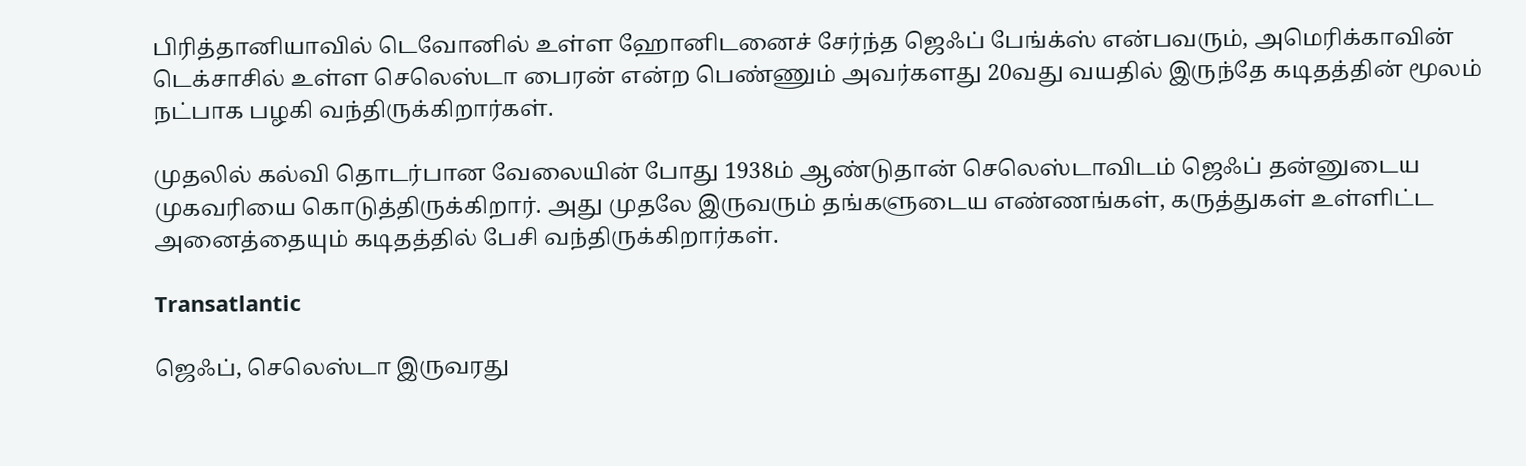பிரித்தானியாவில் டெவோனில் உள்ள ஹோனிடனைச் சேர்ந்த ஜெஃப் பேங்க்ஸ் என்பவரும், அமெரிக்காவின் டெக்சாசில் உள்ள செலெஸ்டா பைரன் என்ற பெண்ணும் அவர்களது 20வது வயதில் இருந்தே கடிதத்தின் மூலம் நட்பாக பழகி வந்திருக்கிறார்கள்.

முதலில் கல்வி தொடர்பான வேலையின் போது 1938ம் ஆண்டுதான் செலெஸ்டாவிடம் ஜெஃப் தன்னுடைய முகவரியை கொடுத்திருக்கிறார். அது முதலே இருவரும் தங்களுடைய எண்ணங்கள், கருத்துகள் உள்ளிட்ட அனைத்தையும் கடிதத்தில் பேசி வந்திருக்கிறார்கள்.

Transatlantic

ஜெஃப், செலெஸ்டா இருவரது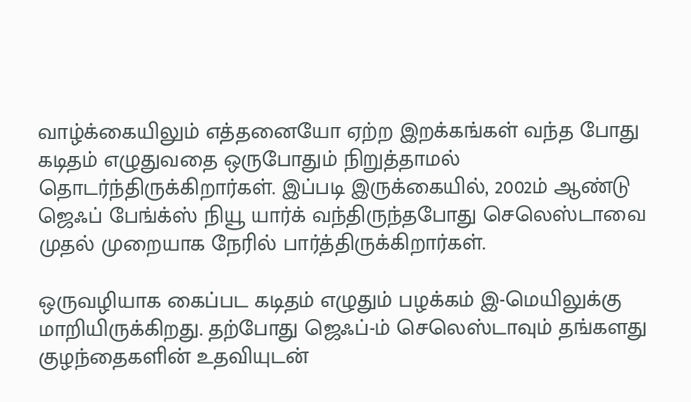வாழ்க்கையிலும் எத்தனையோ ஏற்ற இறக்கங்கள் வந்த போது கடிதம் எழுதுவதை ஒருபோதும் நிறுத்தாமல் தொடர்ந்திருக்கிறார்கள். இப்படி இருக்கையில், 2002ம் ஆண்டு ஜெஃப் பேங்க்ஸ் நியூ யார்க் வந்திருந்தபோது செலெஸ்டாவை முதல் முறையாக நேரில் பார்த்திருக்கிறார்கள்.

ஒருவழியாக கைப்பட கடிதம் எழுதும் பழக்கம் இ-மெயிலுக்கு மாறியிருக்கிறது. தற்போது ஜெஃப்-ம் செலெஸ்டாவும் தங்களது குழந்தைகளின் உதவியுடன்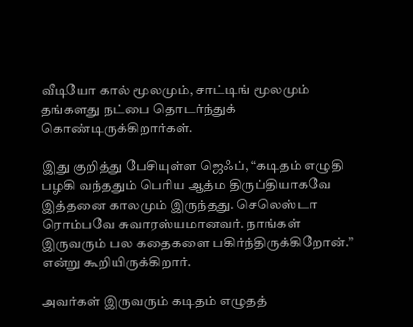வீடியோ கால் மூலமும், சாட்டிங் மூலமும் தங்களது நட்பை தொடர்ந்துக் கொண்டிருக்கிறார்கள்.

இது குறித்து பேசியுள்ள ஜெஃப், “கடிதம் எழுதி பழகி வந்ததும் பெரிய ஆத்ம திருப்தியாகவே இத்தனை காலமும் இருந்தது. செலெஸ்டா ரொம்பவே சுவாரஸ்யமானவர். நாங்கள் இருவரும் பல கதைகளை பகிர்ந்திருக்கிறோன்.” என்று கூறியிருக்கிறார்.

அவர்கள் இருவரும் கடிதம் எழுதத்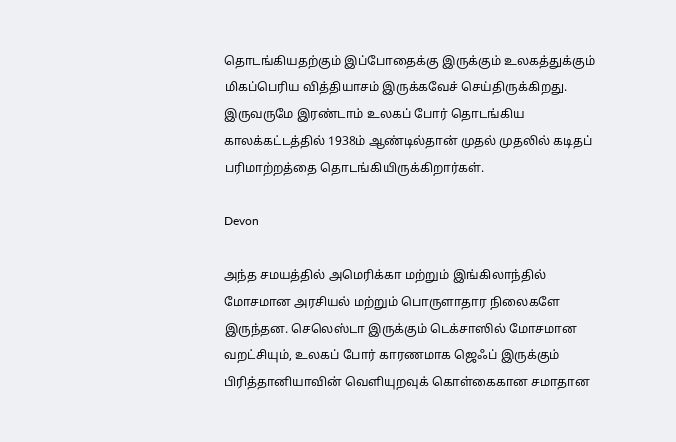தொடங்கியதற்கும் இப்போதைக்கு இருக்கும் உலகத்துக்கும் மிகப்பெரிய வித்தியாசம் இருக்கவேச் செய்திருக்கிறது. இருவருமே இரண்டாம் உலகப் போர் தொடங்கிய காலக்கட்டத்தில் 1938ம் ஆண்டில்தான் முதல் முதலில் கடிதப் பரிமாற்றத்தை தொடங்கியிருக்கிறார்கள்.

Devon

அந்த சமயத்தில் அமெரிக்கா மற்றும் இங்கிலாந்தில் மோசமான அரசியல் மற்றும் பொருளாதார நிலைகளே இருந்தன. செலெஸ்டா இருக்கும் டெக்சாஸில் மோசமான வறட்சியும், உலகப் போர் காரணமாக ஜெஃப் இருக்கும் பிரித்தானியாவின் வெளியுறவுக் கொள்கைகான சமாதான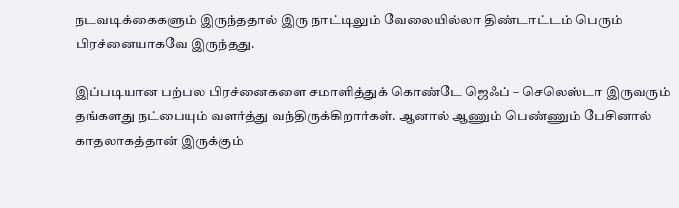நடவடிக்கைகளும் இருந்ததால் இரு நாட்டிலும் வேலையில்லா திண்டாட்டம் பெரும் பிரச்னையாகவே இருந்தது.

இப்படியான பற்பல பிரச்னைகளை சமாளித்துக் கொண்டே ஜெஃப் – செலெஸ்டா இருவரும் தங்களது நட்பையும் வளர்த்து வந்திருக்கிறார்கள். ஆனால் ஆணும் பெண்ணும் பேசினால் காதலாகத்தான் இருக்கும்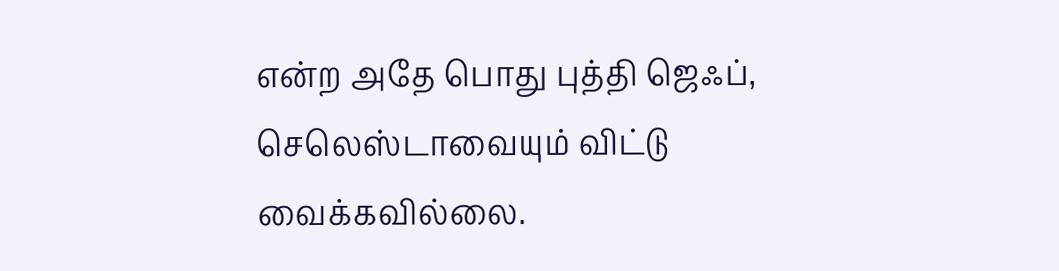என்ற அதே பொது புத்தி ஜெஃப், செலெஸ்டாவையும் விட்டு வைக்கவில்லை.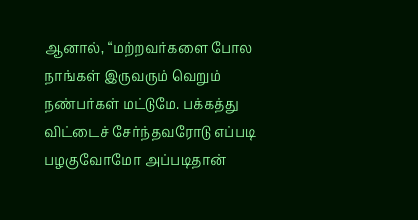ஆனால், “மற்றவர்களை போல நாங்கள் இருவரும் வெறும் நண்பர்கள் மட்டுமே. பக்கத்து விட்டைச் சேர்ந்தவரோடு எப்படி பழகுவோமோ அப்படிதான்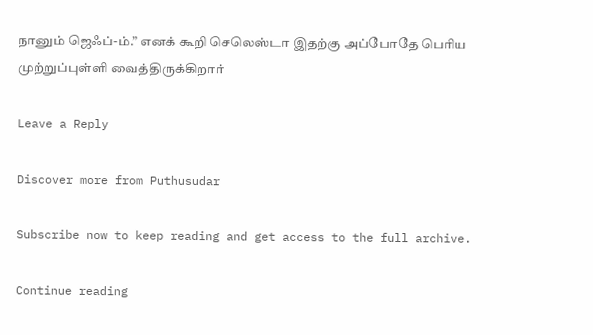நானும் ஜெஃப்-ம்.” எனக் கூறி செலெஸ்டா இதற்கு அப்போதே பெரிய முற்றுப்புள்ளி வைத்திருக்கிறார்

Leave a Reply

Discover more from Puthusudar

Subscribe now to keep reading and get access to the full archive.

Continue reading